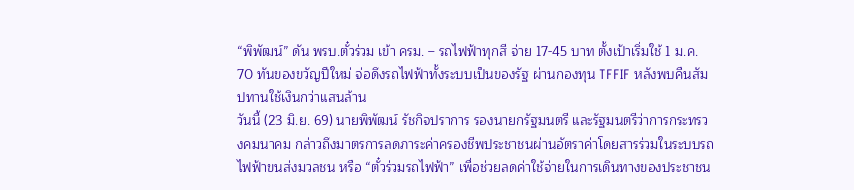“พิพัฒน์” ดัน พรบ.ตั๋วร่วม เข้า ครม. – รถไฟฟ้าทุกสี จ่าย 17-45 บาท ตั้งเป้าเริ่มใช้ 1 ม.ค. 70 ทันของขวัญปีใหม่ จ่อดึงรถไฟฟ้าทั้งระบบเป็นของรัฐ ผ่านกองทุน TFFIF หลังพบคืนสัมปทานใช้เงินกว่าแสนล้าน
วันนี้ (23 มิ.ย. 69) นายพิพัฒน์ รัชกิจปราการ รองนายกรัฐมนตรี และรัฐมนตรีว่าการกระทรวงคมนาคม กล่าวถึงมาตรการลดภาระค่าครองชีพประชาชนผ่านอัตราค่าโดยสารร่วมในระบบรถไฟฟ้าขนส่งมวลชน หรือ “ตั๋วร่วมรถไฟฟ้า” เพื่อช่วยลดค่าใช้จ่ายในการเดินทางของประชาชน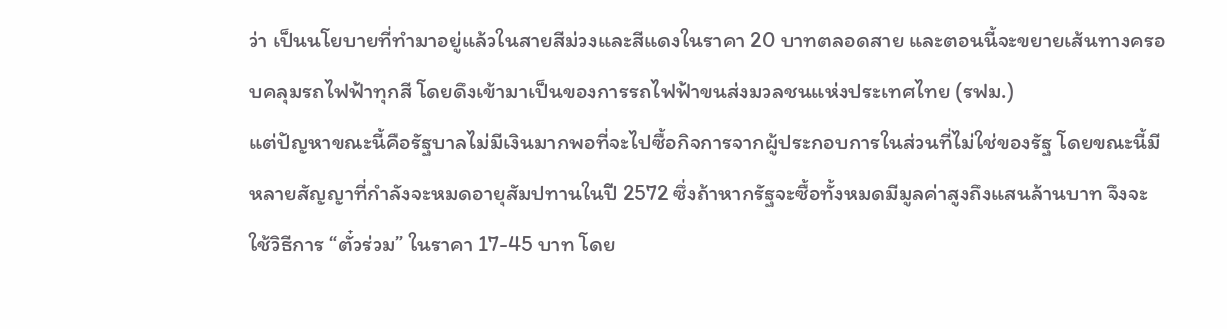ว่า เป็นนโยบายที่ทำมาอยู่แล้วในสายสีม่วงและสีแดงในราคา 20 บาทตลอดสาย และตอนนี้จะขยายเส้นทางครอบคลุมรถไฟฟ้าทุกสี โดยดึงเข้ามาเป็นของการรถไฟฟ้าขนส่งมวลชนแห่งประเทศไทย (รฟม.)
แต่ปัญหาขณะนี้คือรัฐบาลไม่มีเงินมากพอที่จะไปซื้อกิจการจากผู้ประกอบการในส่วนที่ไม่ใช่ของรัฐ โดยขณะนี้มีหลายสัญญาที่กำลังจะหมดอายุสัมปทานในปี 2572 ซึ่งถ้าหากรัฐจะซื้อทั้งหมดมีมูลค่าสูงถึงแสนล้านบาท จึงจะใช้วิธีการ “ตั๋วร่วม” ในราคา 17-45 บาท โดย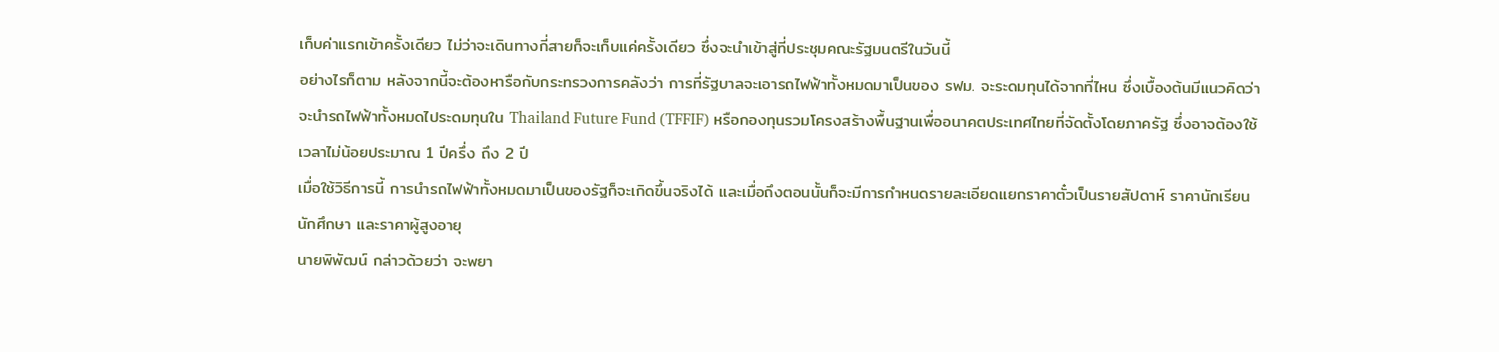เก็บค่าแรกเข้าครั้งเดียว ไม่ว่าจะเดินทางกี่สายก็จะเก็บแค่ครั้งเดียว ซึ่งจะนำเข้าสู่ที่ประชุมคณะรัฐมนตรีในวันนี้
อย่างไรก็ตาม หลังจากนี้จะต้องหารือกับกระทรวงการคลังว่า การที่รัฐบาลจะเอารถไฟฟ้าทั้งหมดมาเป็นของ รฟม. จะระดมทุนได้จากที่ไหน ซึ่งเบื้องต้นมีแนวคิดว่าจะนำรถไฟฟ้าทั้งหมดไประดมทุนใน Thailand Future Fund (TFFIF) หรือกองทุนรวมโครงสร้างพื้นฐานเพื่ออนาคตประเทศไทยที่จัดตั้งโดยภาครัฐ ซึ่งอาจต้องใช้เวลาไม่น้อยประมาณ 1 ปีครึ่ง ถึง 2 ปี
เมื่อใช้วิธีการนี้ การนำรถไฟฟ้าทั้งหมดมาเป็นของรัฐก็จะเกิดขึ้นจริงได้ และเมื่อถึงตอนนั้นก็จะมีการกำหนดรายละเอียดแยกราคาตั๋วเป็นรายสัปดาห์ ราคานักเรียน นักศึกษา และราคาผู้สูงอายุ
นายพิพัฒน์ กล่าวด้วยว่า จะพยา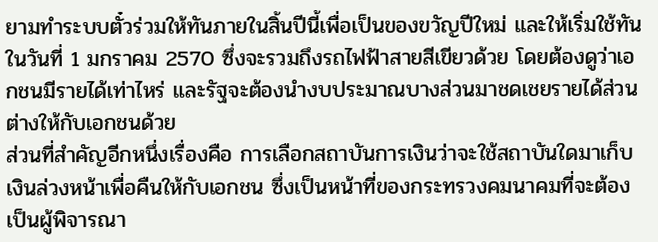ยามทำระบบตั๋วร่วมให้ทันภายในสิ้นปีนี้เพื่อเป็นของขวัญปีใหม่ และให้เริ่มใช้ทันในวันที่ 1 มกราคม 2570 ซึ่งจะรวมถึงรถไฟฟ้าสายสีเขียวด้วย โดยต้องดูว่าเอกชนมีรายได้เท่าไหร่ และรัฐจะต้องนำงบประมาณบางส่วนมาชดเชยรายได้ส่วนต่างให้กับเอกชนด้วย
ส่วนที่สำคัญอีกหนึ่งเรื่องคือ การเลือกสถาบันการเงินว่าจะใช้สถาบันใดมาเก็บเงินล่วงหน้าเพื่อคืนให้กับเอกชน ซึ่งเป็นหน้าที่ของกระทรวงคมนาคมที่จะต้องเป็นผู้พิจารณา